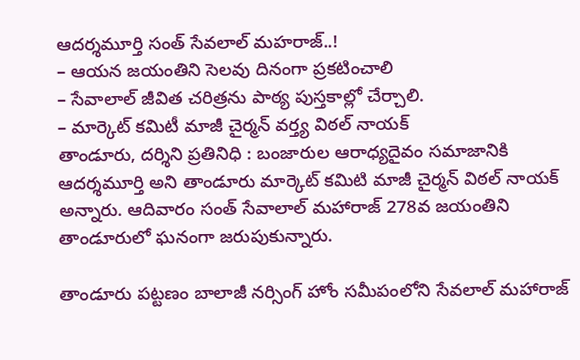ఆదర్శమూర్తి సంత్ సేవలాల్ మహరాజ్..!
– ఆయన జయంతిని సెలవు దినంగా ప్రకటించాలి
– సేవాలాల్ జీవిత చరిత్రను పాఠ్య పుస్తకాల్లో చేర్చాలి.
– మార్కెట్ కమిటీ మాజీ చైర్మన్ వర్త్య విఠల్ నాయక్
తాండూరు, దర్శిని ప్రతినిధి : బంజారుల ఆరాధ్యదైవం సమాజానికి ఆదర్శమూర్తి అని తాండూరు మార్కెట్ కమిటి మాజీ చైర్మన్ విఠల్ నాయక్ అన్నారు. ఆదివారం సంత్ సేవాలాల్ మహారాజ్ 278వ జయంతిని తాండూరులో ఘనంగా జరుపుకున్నారు.

తాండూరు పట్టణం బాలాజీ నర్సింగ్ హోం సమీపంలోని సేవలాల్ మహారాజ్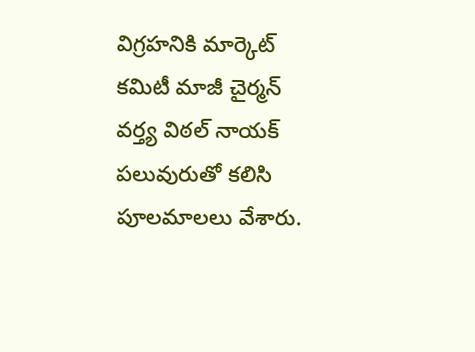విగ్రహనికి మార్కెట్ కమిటీ మాజీ చైర్మన్ వర్త్య విఠల్ నాయక్ పలువురుతో కలిసి పూలమాలలు వేశారు.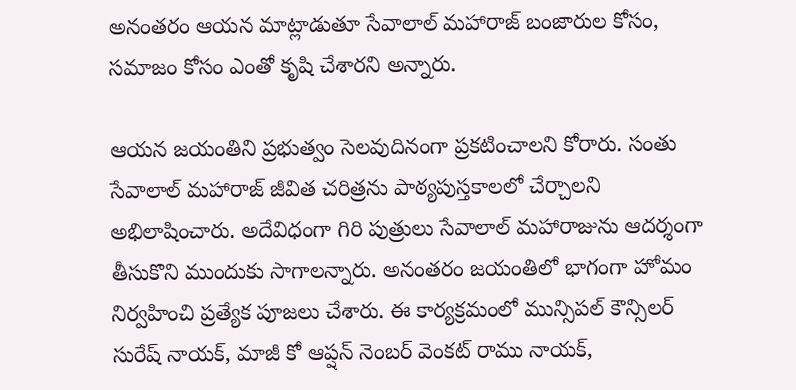అనంతరం ఆయన మాట్లాడుతూ సేవాలాల్ మహారాజ్ బంజారుల కోసం, సమాజం కోసం ఎంతో కృషి చేశారని అన్నారు.

ఆయన జయంతిని ప్రభుత్వం సెలవుదినంగా ప్రకటించాలని కోరారు. సంతు సేవాలాల్ మహారాజ్ జీవిత చరిత్రను పాఠ్యపుస్తకాలలో చేర్చాలని అభిలాషించారు. అదేవిధంగా గిరి పుత్రులు సేవాలాల్ మహారాజును ఆదర్శంగా తీసుకొని ముందుకు సాగాలన్నారు. అనంతరం జయంతిలో భాగంగా హోమం నిర్వహించి ప్రత్యేక పూజలు చేశారు. ఈ కార్యక్రమంలో మున్సిపల్ కౌన్సిలర్ సురేష్ నాయక్, మాజీ కో ఆప్షన్ నెంబర్ వెంకట్ రాము నాయక్,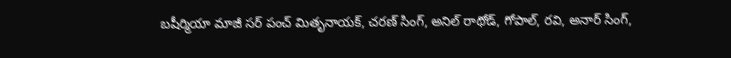బషీర్మియా మాజీ సర్ పంచ్ మితృనాయక్, చరణ్ సింగ్, అనిల్ రాథోడ్, గోపాల్, రవి, అనార్ సింగ్,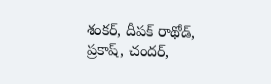శంకర్, దీపక్ రాథోడ్, ప్రకాష్, చందర్,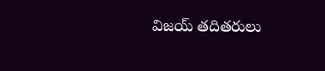విజయ్ తదితరులు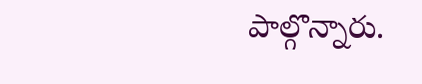పాల్గొన్నారు.